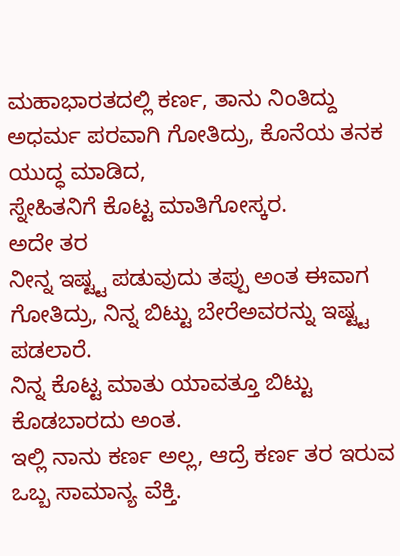ಮಹಾಭಾರತದಲ್ಲಿ ಕರ್ಣ, ತಾನು ನಿಂತಿದ್ದು ಅಧರ್ಮ ಪರವಾಗಿ ಗೋತಿದ್ರು, ಕೊನೆಯ ತನಕ ಯುದ್ಧ ಮಾಡಿದ,
ಸ್ನೇಹಿತನಿಗೆ ಕೊಟ್ಟ ಮಾತಿಗೋಸ್ಕರ.
ಅದೇ ತರ
ನೀನ್ನ ಇಷ್ಟ್ಟ ಪಡುವುದು ತಪ್ಪು ಅಂತ ಈವಾಗ ಗೋತಿದ್ರು, ನಿನ್ನ ಬಿಟ್ಟು ಬೇರೆಅವರನ್ನು ಇಷ್ಟ್ಟ ಪಡಲಾರೆ.
ನಿನ್ನ ಕೊಟ್ಟ ಮಾತು ಯಾವತ್ತೂ ಬಿಟ್ಟು ಕೊಡಬಾರದು ಅಂತ.
ಇಲ್ಲಿ ನಾನು ಕರ್ಣ ಅಲ್ಲ, ಆದ್ರೆ ಕರ್ಣ ತರ ಇರುವ ಒಬ್ಬ ಸಾಮಾನ್ಯ ವೆಕ್ತಿ.